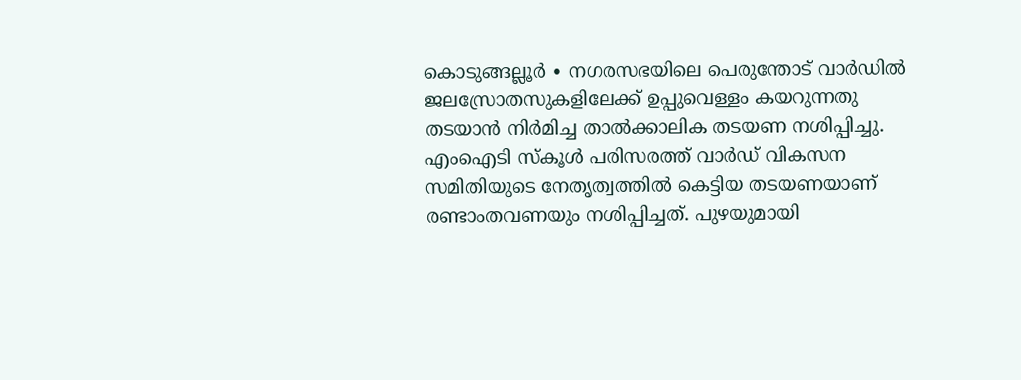കൊടുങ്ങല്ലൂർ ∙ നഗരസഭയിലെ പെരുന്തോട് വാർഡിൽ ജലസ്രോതസുകളിലേക്ക് ഉപ്പുവെള്ളം കയറുന്നതു തടയാൻ നിർമിച്ച താൽക്കാലിക തടയണ നശിപ്പിച്ചു. എംഐടി സ്കൂൾ പരിസരത്ത് വാർഡ് വികസന സമിതിയുടെ നേതൃത്വത്തിൽ കെട്ടിയ തടയണയാണ് രണ്ടാംതവണയും നശിപ്പിച്ചത്. പുഴയുമായി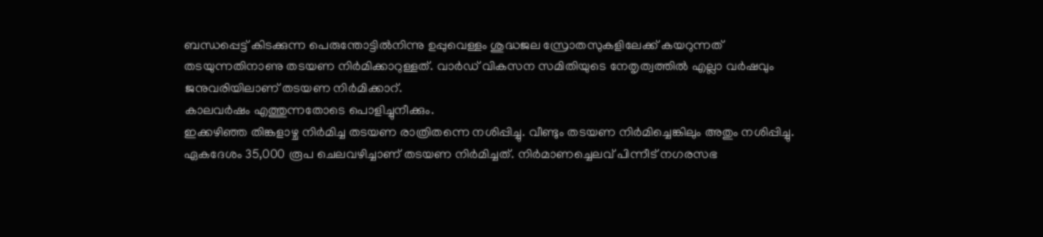ബന്ധപ്പെട്ട് കിടക്കുന്ന പെരുന്തോട്ടിൽനിന്നു ഉപ്പുവെള്ളം ശുദ്ധജല സ്രോതസുകളിലേക്ക് കയറുന്നത് തടയുന്നതിനാണു തടയണ നിർമിക്കാറുള്ളത്. വാർഡ് വികസന സമിതിയുടെ നേതൃത്വത്തിൽ എല്ലാ വർഷവും ജനുവരിയിലാണ് തടയണ നിർമിക്കാറ്.
കാലവർഷം എത്തുന്നതോടെ പൊളിച്ചുനീക്കും.
ഇക്കഴിഞ്ഞ തിങ്കളാഴ്ച നിർമിച്ച തടയണ രാത്രിതന്നെ നശിപ്പിച്ചു. വീണ്ടും തടയണ നിർമിച്ചെങ്കിലും അതും നശിപ്പിച്ചു.
ഏകദേശം 35,000 രൂപ ചെലവഴിച്ചാണ് തടയണ നിർമിച്ചത്. നിർമാണച്ചെലവ് പിന്നീട് നഗരസഭ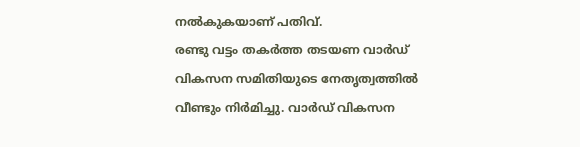നൽകുകയാണ് പതിവ്.
രണ്ടു വട്ടം തകർത്ത തടയണ വാർഡ് വികസന സമിതിയുടെ നേതൃത്വത്തിൽ വീണ്ടും നിർമിച്ചു. വാർഡ് വികസന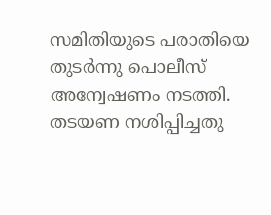സമിതിയുടെ പരാതിയെ തുടർന്നു പൊലീസ് അന്വേഷണം നടത്തി. തടയണ നശിപ്പിച്ചതു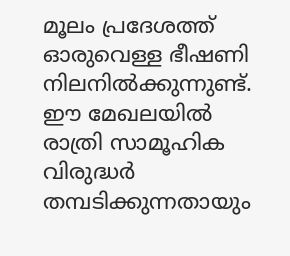മൂലം പ്രദേശത്ത് ഓരുവെള്ള ഭീഷണി നിലനിൽക്കുന്നുണ്ട്.
ഈ മേഖലയിൽ രാത്രി സാമൂഹിക വിരുദ്ധർ തമ്പടിക്കുന്നതായും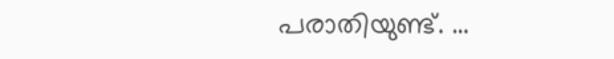പരാതിയുണ്ട്. …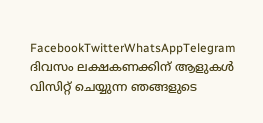FacebookTwitterWhatsAppTelegram
ദിവസം ലക്ഷകണക്കിന് ആളുകൾ വിസിറ്റ് ചെയ്യുന്ന ഞങ്ങളുടെ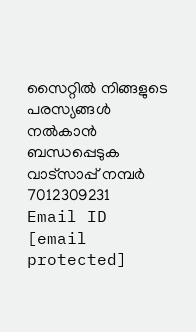സൈറ്റിൽ നിങ്ങളുടെ പരസ്യങ്ങൾ നൽകാൻ ബന്ധപ്പെടുക വാട്സാപ്പ് നമ്പർ 7012309231 Email ID [email protected]